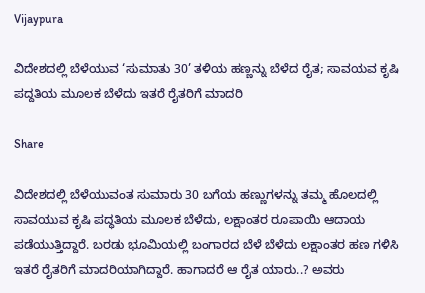Vijaypura

ವಿದೇಶದಲ್ಲಿ ಬೆಳೆಯುವ ‘ಸುಮಾತು 30’ ತಳಿಯ ಹಣ್ಣನ್ನು ಬೆಳೆದ ರೈತ; ಸಾವಯವ ಕೃಷಿ ಪದ್ದತಿಯ ಮೂಲಕ ಬೆಳೆದು ಇತರೆ ರೈತರಿಗೆ ಮಾದರಿ

Share

ವಿದೇಶದಲ್ಲಿ ಬೆಳೆಯುವಂತ ಸುಮಾರು 30 ಬಗೆಯ ಹಣ್ಣುಗಳನ್ನು ತಮ್ಮ ಹೊಲದಲ್ಲಿ ಸಾವಯುವ ಕೃಷಿ ಪದ್ಧತಿಯ ಮೂಲಕ ಬೆಳೆದು, ಲಕ್ಷಾಂತರ ರೂಪಾಯಿ ಆದಾಯ ಪಡೆಯುತ್ತಿದ್ದಾರೆ‌. ಬರಡು ಭೂಮಿಯಲ್ಲಿ ಬಂಗಾರದ ಬೆಳೆ ಬೆಳೆದು ಲಕ್ಷಾಂತರ ಹಣ ಗಳಿಸಿ ಇತರೆ ರೈತರಿಗೆ ಮಾದರಿಯಾಗಿದ್ದಾರೆ. ಹಾಗಾದರೆ ಆ ರೈತ ಯಾರು..? ಅವರು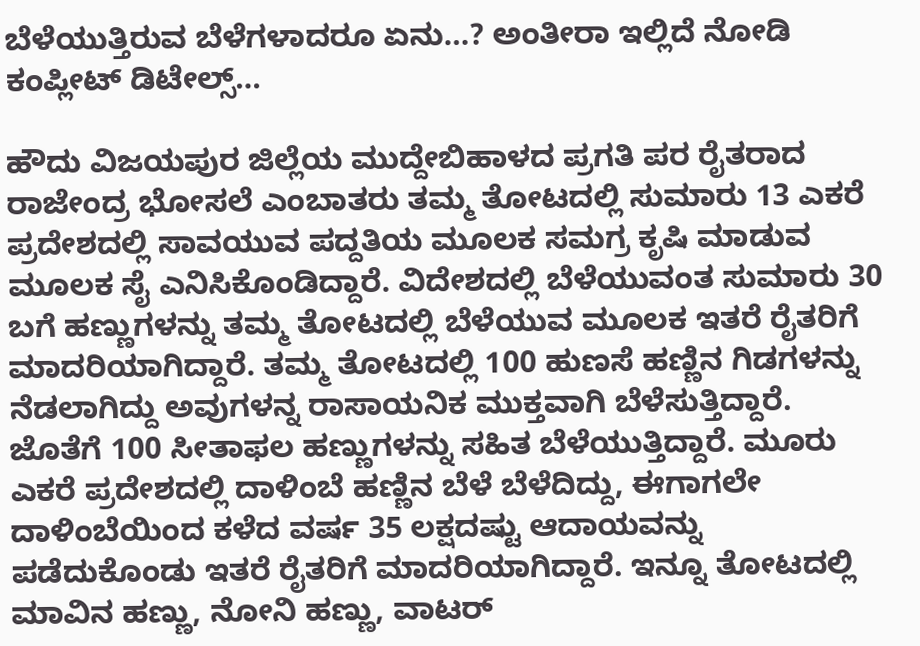ಬೆಳೆಯುತ್ತಿರುವ ಬೆಳೆಗಳಾದರೂ ಏನು…? ಅಂತೀರಾ ಇಲ್ಲಿದೆ ನೋಡಿ ಕಂಪ್ಲೀಟ್ ಡಿಟೇಲ್ಸ್…

ಹೌದು ವಿಜಯಪುರ ಜಿಲ್ಲೆಯ ಮುದ್ದೇಬಿಹಾಳದ ಪ್ರಗತಿ ಪರ ರೈತರಾದ ರಾಜೇಂದ್ರ ಭೋಸಲೆ ಎಂಬಾತರು ತಮ್ಮ ತೋಟದಲ್ಲಿ ಸುಮಾರು 13 ಎಕರೆ ಪ್ರದೇಶದಲ್ಲಿ ಸಾವಯುವ ಪದ್ದತಿಯ ಮೂಲಕ ಸಮಗ್ರ ಕೃಷಿ ಮಾಡುವ ಮೂಲಕ ಸೈ ಎನಿಸಿಕೊಂಡಿದ್ದಾರೆ. ವಿದೇಶದಲ್ಲಿ ಬೆಳೆಯುವಂತ ಸುಮಾರು 30 ಬಗೆ ಹಣ್ಣುಗಳನ್ನು ತಮ್ಮ ತೋಟದಲ್ಲಿ ಬೆಳೆಯುವ ಮೂಲಕ ಇತರೆ ರೈತರಿಗೆ ಮಾದರಿಯಾಗಿದ್ದಾರೆ. ತಮ್ಮ ತೋಟದಲ್ಲಿ 100 ಹುಣಸೆ ಹಣ್ಣಿನ ಗಿಡಗಳನ್ನು ನೆಡಲಾಗಿದ್ದು ಅವುಗಳನ್ನ ರಾಸಾಯನಿಕ ಮುಕ್ತವಾಗಿ ಬೆಳೆಸುತ್ತಿದ್ದಾರೆ. ಜೊತೆಗೆ 100 ಸೀತಾಫಲ ಹಣ್ಣುಗಳನ್ನು ಸಹಿತ ಬೆಳೆಯುತ್ತಿದ್ದಾರೆ. ಮೂರು ಎಕರೆ ಪ್ರದೇಶದಲ್ಲಿ ದಾಳಿಂಬೆ ಹಣ್ಣಿನ ಬೆಳೆ ಬೆಳೆದಿದ್ದು, ಈಗಾಗಲೇ ದಾಳಿಂಬೆಯಿಂದ ಕಳೆದ ವರ್ಷ 35 ಲಕ್ಷದಷ್ಟು ಆದಾಯವನ್ನು ಪಡೆದುಕೊಂಡು ಇತರೆ ರೈತರಿಗೆ ಮಾದರಿಯಾಗಿದ್ದಾರೆ. ಇನ್ನೂ ತೋಟದಲ್ಲಿ ಮಾವಿನ ಹಣ್ಣು, ನೋನಿ ಹಣ್ಣು, ವಾಟರ್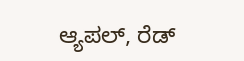ಆ್ಯಪಲ್, ರೆಡ್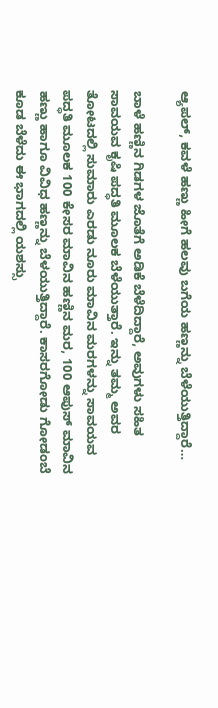ಆ್ಯಪಲ್, ಕವಳೆ ಹಣ್ಣು ಹೀಗೆ ಹಲವು ಬಗೆಯ ಹಣ್ಣನ್ನು ಬೆಳೆಯುತ್ತಿದ್ದಾರೆ‌‌‌‌…

ಬಾಳೆ ಹಣ್ಣಿನ ಗಿಡಗಳ ಜೊತೆಗೆ ಅಡಿಕೆ ಬೆಳೆದಿದ್ದಾರೆ, ಅವುಗಳು ಸಹಿತ ಸಾವಯವ ಕೃಷಿ ಪದ್ಧತಿ ಮೂಲಕ ಬೆಳೆಯುತ್ತಾರೆ. ಇನ್ನು ತಮ್ಮ ಅವರ ತೋಟದಲ್ಲಿ ಸುಮಾರು ಎರಡು ನೂರು ಮಾವಿನ ಮರಗಳನ್ನು ಸಾವಯವ ಪದ್ಧತಿ ಮೂಲಕ 100 ಕೇಸರ ಮಾವಿನ ಹಣ್ಣಿನ ಮರ, 100 ಆಪುಸ್ ಮಾವಿನ ಹಣ್ಣು ಹಾಗೂ ವಿವಿಧ ಹಣ್ಣನ್ನು ಬೆಳಯುತ್ತಿದ್ದಾರೆ‌. ಕಾಸರಗೋಡು ಗೋಡಂಬೆ ಕೂಡ ಬೆಳೆದು ಈ ಭಾಗದಲ್ಲಿ ಯಶಸ್ಸು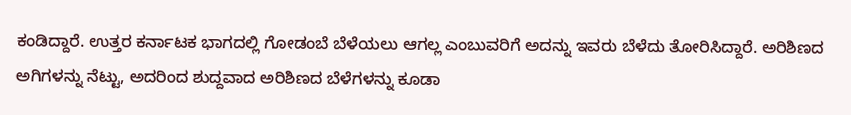ಕಂಡಿದ್ದಾರೆ. ಉತ್ತರ ಕರ್ನಾಟಕ ಭಾಗದಲ್ಲಿ ಗೋಡಂಬೆ ಬೆಳೆಯಲು ಆಗಲ್ಲ ಎಂಬುವರಿಗೆ ಅದನ್ನು ಇವರು ಬೆಳೆದು ತೋರಿಸಿದ್ದಾರೆ. ಅರಿಶಿಣದ ಅಗಿಗಳನ್ನು ನೆಟ್ಟು, ಅದರಿಂದ ಶುದ್ದವಾದ ಅರಿಶಿಣದ ಬೆಳೆಗಳನ್ನು ಕೂಡಾ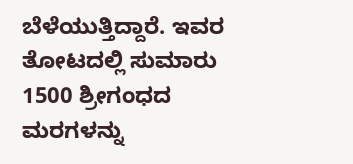ಬೆಳೆಯುತ್ತಿದ್ದಾರೆ. ಇವರ ತೋಟದಲ್ಲಿ ಸುಮಾರು 1500 ಶ್ರೀಗಂಧದ ಮರಗಳನ್ನು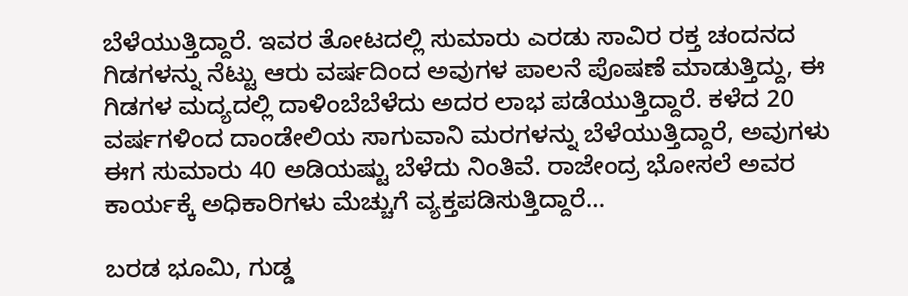ಬೆಳೆಯುತ್ತಿದ್ದಾರೆ. ಇವರ ತೋಟದಲ್ಲಿ ಸುಮಾರು ಎರಡು ಸಾವಿರ ರಕ್ತ ಚಂದನದ ಗಿಡಗಳನ್ನು ನೆಟ್ಟು ಆರು ವರ್ಷದಿಂದ ಅವುಗಳ ಪಾಲನೆ ಪೊಷಣೆ ಮಾಡುತ್ತಿದ್ದು, ಈ ಗಿಡಗಳ ಮದ್ಯದಲ್ಲಿ ದಾಳಿಂಬೆಬೆಳೆದು ಅದರ ಲಾಭ ಪಡೆಯುತ್ತಿದ್ದಾರೆ. ಕಳೆದ 20 ವರ್ಷಗಳಿಂದ ದಾಂಡೇಲಿಯ ಸಾಗುವಾನಿ ಮರಗಳನ್ನು ಬೆಳೆಯುತ್ತಿದ್ದಾರೆ, ಅವುಗಳು ಈಗ ಸುಮಾರು 40 ಅಡಿಯಷ್ಟು ಬೆಳೆದು ನಿಂತಿವೆ. ರಾಜೇಂದ್ರ ಭೋಸಲೆ ಅವರ ಕಾರ್ಯಕ್ಕೆ ಅಧಿಕಾರಿಗಳು ಮೆಚ್ಚುಗೆ ವ್ಯಕ್ತಪಡಿಸುತ್ತಿದ್ದಾರೆ‌‌‌‌‌‌…

ಬರಡ ಭೂಮಿ, ಗುಡ್ಡ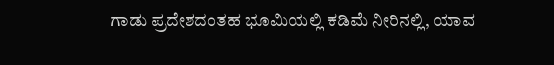ಗಾಡು ಪ್ರದೇಶದಂತಹ ಭೂಮಿಯಲ್ಲಿ ಕಡಿಮೆ ನೀರಿನಲ್ಲಿ, ಯಾವ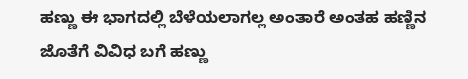ಹಣ್ಣು ಈ ಭಾಗದಲ್ಲಿ ಬೆಳೆಯಲಾಗಲ್ಲ ಅಂತಾರೆ ಅಂತಹ ಹಣ್ಣಿನ ಜೊತೆಗೆ ವಿವಿಧ ಬಗೆ ಹಣ್ಣು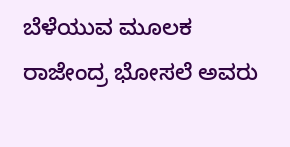ಬೆಳೆಯುವ ಮೂಲಕ ರಾಜೇಂದ್ರ ಭೋಸಲೆ ಅವರು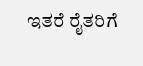ಇತರೆ ರೈತರಿಗೆ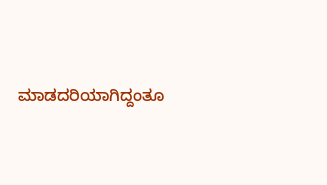ಮಾಡದರಿಯಾಗಿದ್ದಂತೂ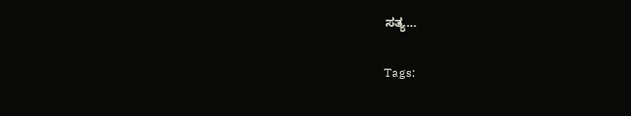ಸತ್ಯ…

Tags: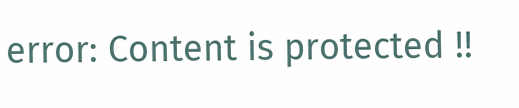error: Content is protected !!